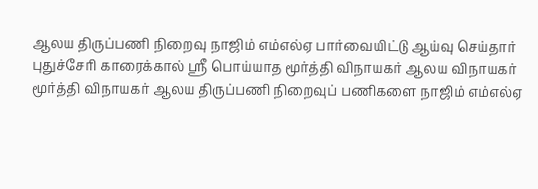ஆலய திருப்பணி நிறைவு நாஜிம் எம்எல்ஏ பார்வையிட்டு ஆய்வு செய்தார்
புதுச்சேரி காரைக்கால் ஸ்ரீ பொய்யாத மூர்த்தி விநாயகர் ஆலய விநாயகர் மூர்த்தி விநாயகர் ஆலய திருப்பணி நிறைவுப் பணிகளை நாஜிம் எம்எல்ஏ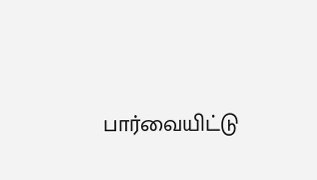பார்வையிட்டு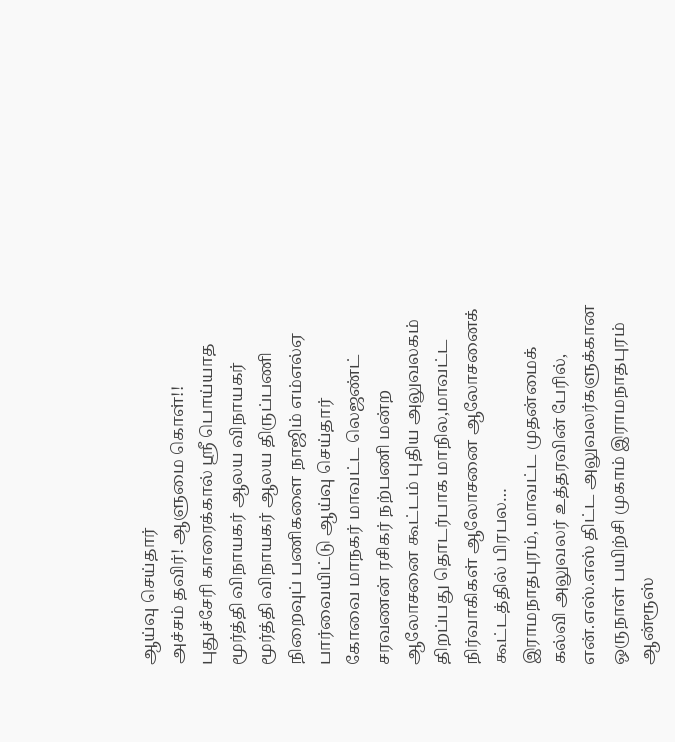ஆய்வு செய்தார்
அச்சம் தவிர்! ஆளுமை கொள்!!
புதுச்சேரி காரைக்கால் ஸ்ரீ பொய்யாத மூர்த்தி விநாயகர் ஆலய விநாயகர் மூர்த்தி விநாயகர் ஆலய திருப்பணி நிறைவுப் பணிகளை நாஜிம் எம்எல்ஏ பார்வையிட்டு ஆய்வு செய்தார்
கோவை மாநகர் மாவட்ட லெஜண்ட் சரவணன் ரசிகர் நற்பணி மன்ற ஆலோசனை கூட்டம் புதிய அலுவலகம் திறப்பது தொடர்பாக மாநில,மாவட்ட நிர்வாகிகள் ஆலோசனை ஆலோசனைக் கூட்டத்தில் பிரபல…
இராமநாதபுரம், மாவட்ட முதன்மைக் கல்வி அலுவலர் உத்தரவின் பேரில், என்.எஸ்.எஸ் திட்ட அலுவலர்களுக்கான ஒருநாள் பயிற்சி முகாம் இராமநாதபுரம் ஆன்ரூஸ்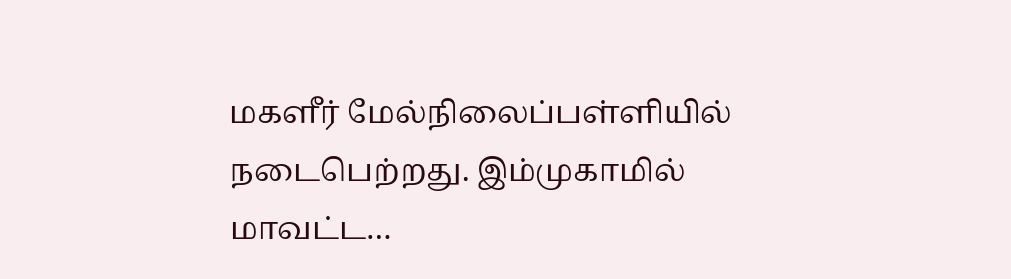மகளீர் மேல்நிலைப்பள்ளியில் நடைபெற்றது. இம்முகாமில் மாவட்ட…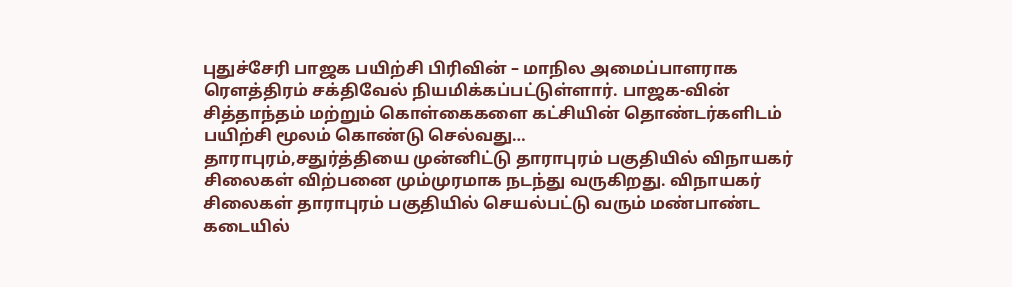புதுச்சேரி பாஜக பயிற்சி பிரிவின் – மாநில அமைப்பாளராக ரௌத்திரம் சக்திவேல் நியமிக்கப்பட்டுள்ளார். பாஜக-வின் சித்தாந்தம் மற்றும் கொள்கைகளை கட்சியின் தொண்டர்களிடம் பயிற்சி மூலம் கொண்டு செல்வது…
தாராபுரம்,சதுர்த்தியை முன்னிட்டு தாராபுரம் பகுதியில் விநாயகர் சிலைகள் விற்பனை மும்முரமாக நடந்து வருகிறது. விநாயகர் சிலைகள் தாராபுரம் பகுதியில் செயல்பட்டு வரும் மண்பாண்ட கடையில்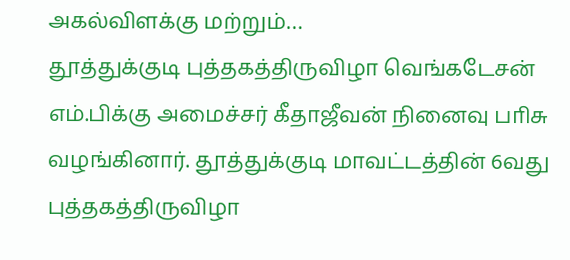அகல்விளக்கு மற்றும்…
தூத்துக்குடி புத்தகத்திருவிழா வெங்கடேசன் எம்.பிக்கு அமைச்சர் கீதாஜீவன் நினைவு பாிசு வழங்கினார். தூத்துக்குடி மாவட்டத்தின் 6வது புத்தகத்திருவிழா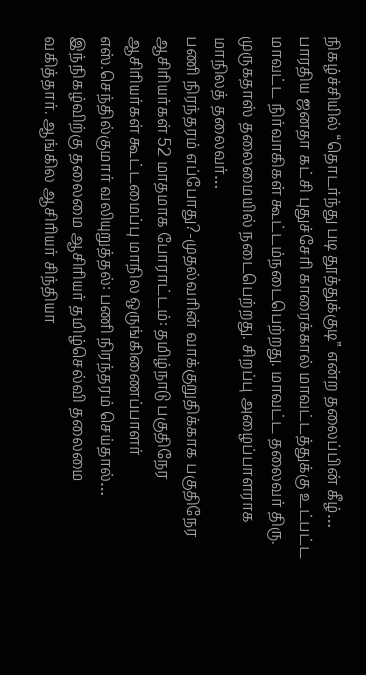நிகழ்ச்சியில் “தொடர்ந்து படி தூத்துக்குடி” என்ற தலைப்பின் கீழ்…
பாரதிய ஜனதா கட்சி புதுச்சேரி காரைக்கால் மாவட்டத்துக்கு உட்பட்ட மாவட்ட நிர்வாகிகள் கூட்டம்நடைபெற்றது. மாவட்ட தலைவர் திரு. முருகதாஸ் தலைமையில் நடைபெற்றது. சிறப்பு அழைப்பாளராக மாநிலத் தலைவர்…
பணி நிரந்தரம் எப்போது?-முதல்வரின் வாக்குறுதிக்காக பகுதிநேர ஆசிரியர்கள் 52 மாதமாக போராட்டம்: தமிழ்நாடு பகுதிநேர ஆசிரியர்கள் கூட்டமைப்பு மாநில ஒருங்கிணைப்பாளர் எஸ்.செந்தில்குமார் வலியுறுத்தல்: பணி நிரந்தரம் செய்தால்…
இந்நிகழ்விற்கு தலைமை ஆசிரியர் தமிழ்செல்வி தலைமை வகித்தார். ஆங்கில ஆசிரியர் சிந்தியா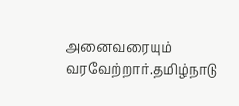அனைவரையும் வரவேற்றார்.தமிழ்நாடு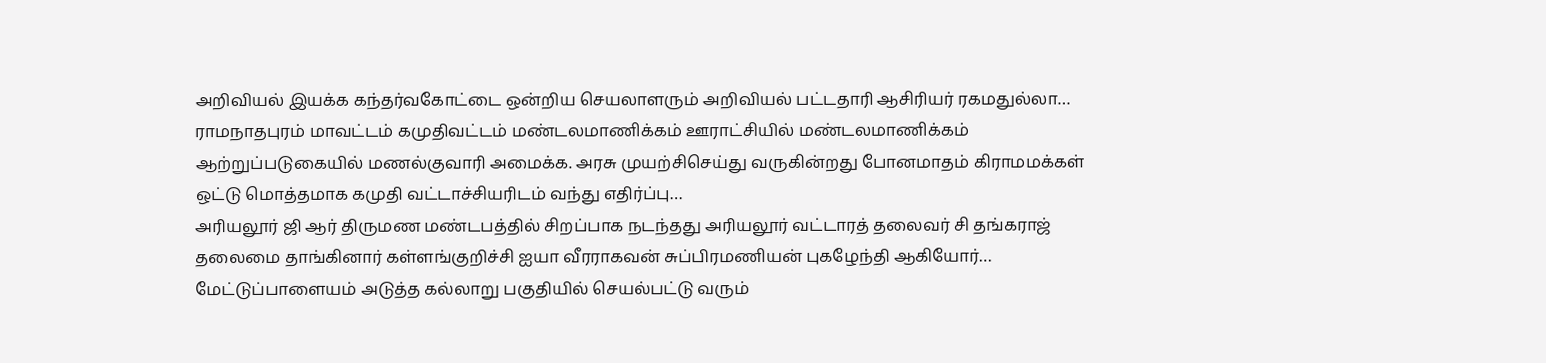அறிவியல் இயக்க கந்தர்வகோட்டை ஒன்றிய செயலாளரும் அறிவியல் பட்டதாரி ஆசிரியர் ரகமதுல்லா…
ராமநாதபுரம் மாவட்டம் கமுதிவட்டம் மண்டலமாணிக்கம் ஊராட்சியில் மண்டலமாணிக்கம் ஆற்றுப்படுகையில் மணல்குவாரி அமைக்க. அரசு முயற்சிசெய்து வருகின்றது போனமாதம் கிராமமக்கள் ஒட்டு மொத்தமாக கமுதி வட்டாச்சியரிடம் வந்து எதிர்ப்பு…
அரியலூர் ஜி ஆர் திருமண மண்டபத்தில் சிறப்பாக நடந்தது அரியலூர் வட்டாரத் தலைவர் சி தங்கராஜ் தலைமை தாங்கினார் கள்ளங்குறிச்சி ஐயா வீரராகவன் சுப்பிரமணியன் புகழேந்தி ஆகியோர்…
மேட்டுப்பாளையம் அடுத்த கல்லாறு பகுதியில் செயல்பட்டு வரும்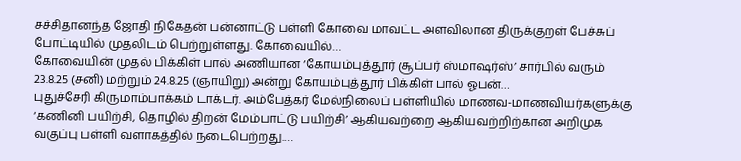சச்சிதானந்த ஜோதி நிகேதன் பன்னாட்டு பள்ளி கோவை மாவட்ட அளவிலான திருக்குறள் பேச்சுப் போட்டியில் முதலிடம் பெற்றுள்ளது. கோவையில்…
கோவையின் முதல் பிக்கிள் பால் அணியான ‘கோயம்புத்தூர் சூப்பர் ஸ்மாஷர்ஸ்’ சார்பில் வரும் 23.8.25 (சனி) மற்றும் 24.8.25 (ஞாயிறு) அன்று கோயம்புத்தூர் பிக்கிள் பால் ஓபன்…
புதுச்சேரி கிருமாம்பாக்கம் டாக்டர். அம்பேத்கர் மேல்நிலைப் பள்ளியில் மாணவ-மாணவியர்களுக்கு ‘கணினி பயிற்சி, தொழில் திறன் மேம்பாட்டு பயிற்சி’ ஆகியவற்றை ஆகியவற்றிற்கான அறிமுக வகுப்பு பள்ளி வளாகத்தில் நடைபெற்றது.…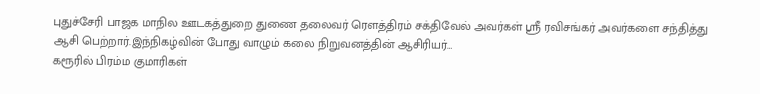புதுச்சேரி பாஜக மாநில ஊடகத்துறை துணை தலைவர் ரௌத்திரம் சக்திவேல் அவர்கள் ஸ்ரீ ரவிசங்கர் அவர்களை சந்தித்து ஆசி பெற்றார்.இந்நிகழ்வின் போது வாழும் கலை நிறுவனத்தின் ஆசிரியர்…
கரூரில் பிரம்ம குமாரிகள்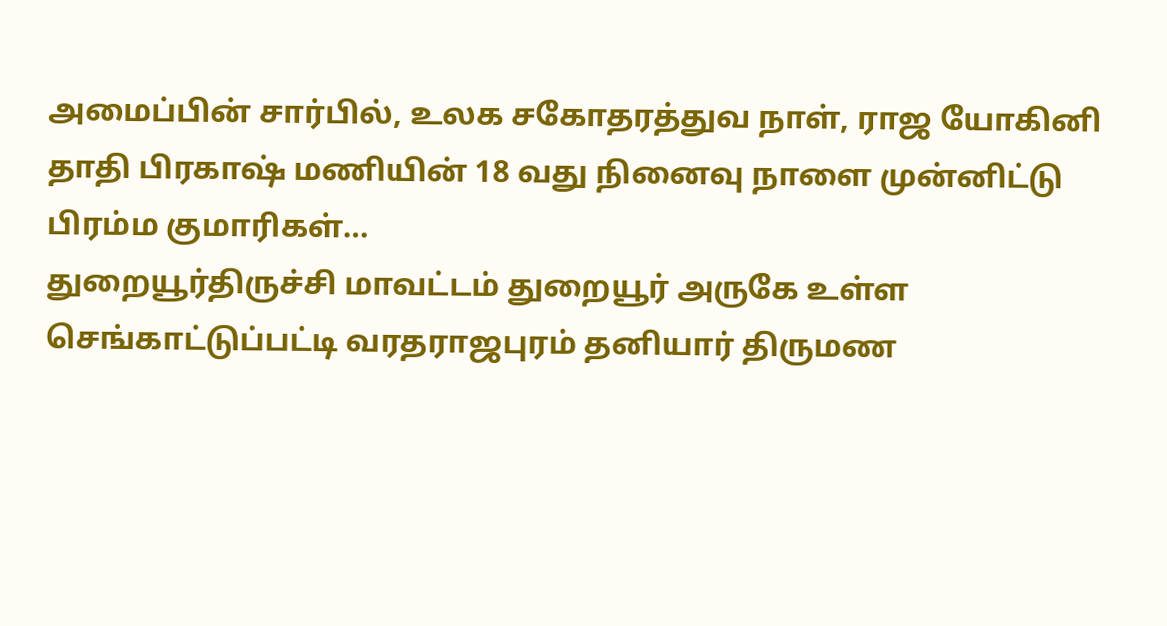அமைப்பின் சார்பில், உலக சகோதரத்துவ நாள், ராஜ யோகினி தாதி பிரகாஷ் மணியின் 18 வது நினைவு நாளை முன்னிட்டு பிரம்ம குமாரிகள்…
துறையூர்திருச்சி மாவட்டம் துறையூர் அருகே உள்ள செங்காட்டுப்பட்டி வரதராஜபுரம் தனியார் திருமண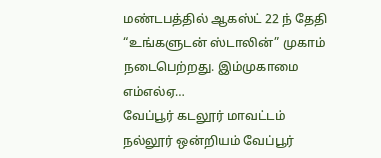மண்டபத்தில் ஆகஸ்ட் 22 ந் தேதி “உங்களுடன் ஸ்டாலின்” முகாம் நடைபெற்றது. இம்முகாமை எம்எல்ஏ…
வேப்பூர் கடலூர் மாவட்டம் நல்லூர் ஒன்றியம் வேப்பூர்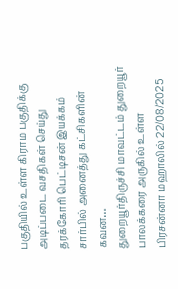பகுதியில் உள்ள கிராம பகுதிக்கு அடிப்படை வசதிகள் செய்து தரக்கோரி பெட்டிசன் இயக்கம் சார்பில் அனைத்து கட்சிகளின் கவன…
துறையூர்திருச்சி மாவட்டம் துறையூர் பாலக்கரை அருகில் உள்ள பிரசன்னா மஹாலில் 22/08/2025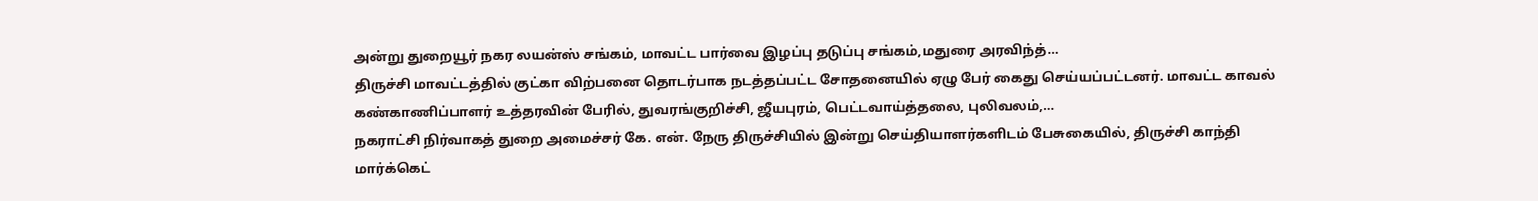அன்று துறையூர் நகர லயன்ஸ் சங்கம், மாவட்ட பார்வை இழப்பு தடுப்பு சங்கம்,மதுரை அரவிந்த்…
திருச்சி மாவட்டத்தில் குட்கா விற்பனை தொடர்பாக நடத்தப்பட்ட சோதனையில் ஏழு பேர் கைது செய்யப்பட்டனர். மாவட்ட காவல் கண்காணிப்பாளர் உத்தரவின் பேரில், துவரங்குறிச்சி, ஜீயபுரம், பெட்டவாய்த்தலை, புலிவலம்,…
நகராட்சி நிர்வாகத் துறை அமைச்சர் கே. என். நேரு திருச்சியில் இன்று செய்தியாளர்களிடம் பேசுகையில், திருச்சி காந்தி மார்க்கெட்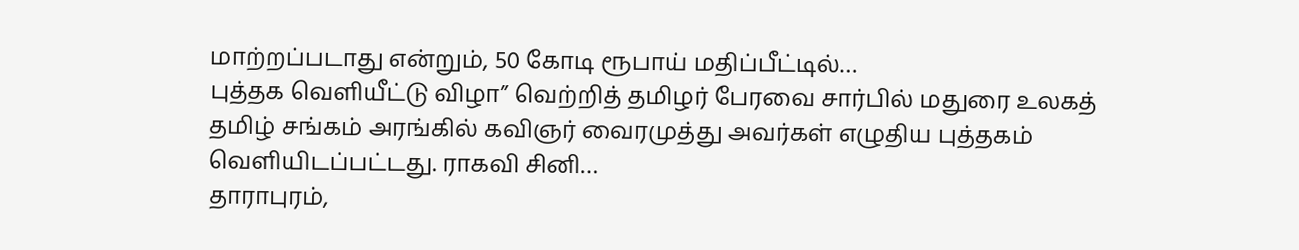மாற்றப்படாது என்றும், 50 கோடி ரூபாய் மதிப்பீட்டில்…
புத்தக வெளியீட்டு விழா” வெற்றித் தமிழர் பேரவை சார்பில் மதுரை உலகத் தமிழ் சங்கம் அரங்கில் கவிஞர் வைரமுத்து அவர்கள் எழுதிய புத்தகம் வெளியிடப்பட்டது. ராகவி சினி…
தாராபுரம்,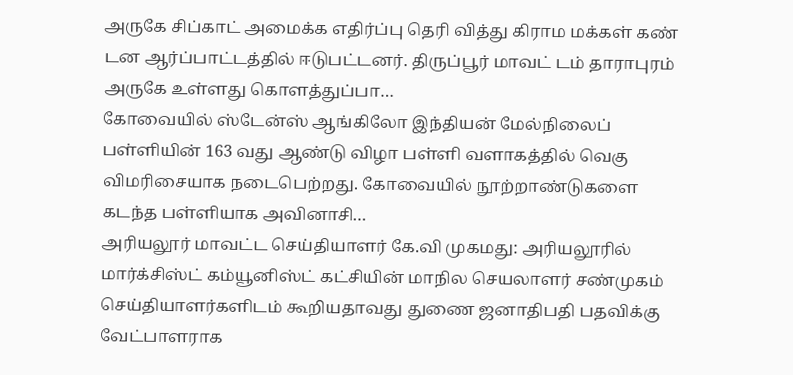அருகே சிப்காட் அமைக்க எதிர்ப்பு தெரி வித்து கிராம மக்கள் கண் டன ஆர்ப்பாட்டத்தில் ஈடுபட்டனர். திருப்பூர் மாவட் டம் தாராபுரம் அருகே உள்ளது கொளத்துப்பா…
கோவையில் ஸ்டேன்ஸ் ஆங்கிலோ இந்தியன் மேல்நிலைப் பள்ளியின் 163 வது ஆண்டு விழா பள்ளி வளாகத்தில் வெகு விமரிசையாக நடைபெற்றது. கோவையில் நூற்றாண்டுகளை கடந்த பள்ளியாக அவினாசி…
அரியலூர் மாவட்ட செய்தியாளர் கே.வி முகமது: அரியலூரில் மார்க்சிஸ்ட் கம்யூனிஸ்ட் கட்சியின் மாநில செயலாளர் சண்முகம் செய்தியாளர்களிடம் கூறியதாவது துணை ஜனாதிபதி பதவிக்கு வேட்பாளராக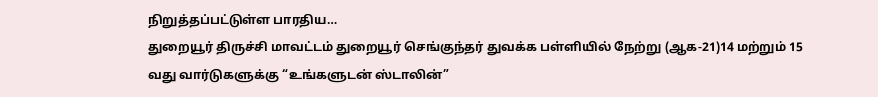நிறுத்தப்பட்டுள்ள பாரதிய…
துறையூர் திருச்சி மாவட்டம் துறையூர் செங்குந்தர் துவக்க பள்ளியில் நேற்று (ஆக-21)14 மற்றும் 15 வது வார்டுகளுக்கு “உங்களுடன் ஸ்டாலின்”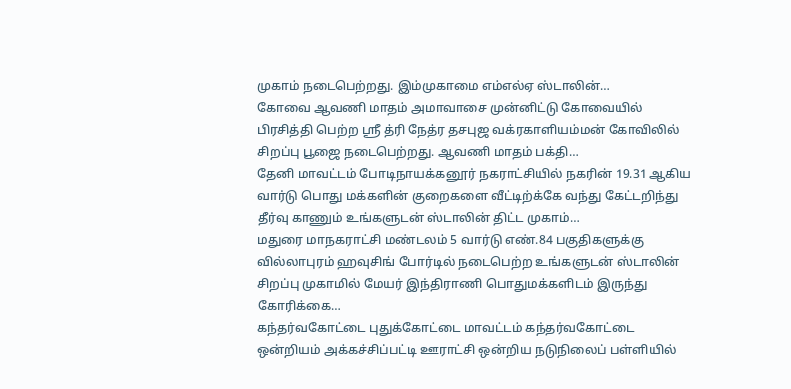முகாம் நடைபெற்றது. இம்முகாமை எம்எல்ஏ ஸ்டாலின்…
கோவை ஆவணி மாதம் அமாவாசை முன்னிட்டு கோவையில் பிரசித்தி பெற்ற ஸ்ரீ த்ரி நேத்ர தசபுஜ வக்ரகாளியம்மன் கோவிலில் சிறப்பு பூஜை நடைபெற்றது. ஆவணி மாதம் பக்தி…
தேனி மாவட்டம் போடிநாயக்கனூர் நகராட்சியில் நகரின் 19.31 ஆகிய வார்டு பொது மக்களின் குறைகளை வீட்டிற்க்கே வந்து கேட்டறிந்து தீர்வு காணும் உங்களுடன் ஸ்டாலின் திட்ட முகாம்…
மதுரை மாநகராட்சி மண்டலம் 5 வார்டு எண்.84 பகுதிகளுக்கு வில்லாபுரம் ஹவுசிங் போர்டில் நடைபெற்ற உங்களுடன் ஸ்டாலின் சிறப்பு முகாமில் மேயர் இந்திராணி பொதுமக்களிடம் இருந்து கோரிக்கை…
கந்தர்வகோட்டை புதுக்கோட்டை மாவட்டம் கந்தர்வகோட்டை ஒன்றியம் அக்கச்சிப்பட்டி ஊராட்சி ஒன்றிய நடுநிலைப் பள்ளியில்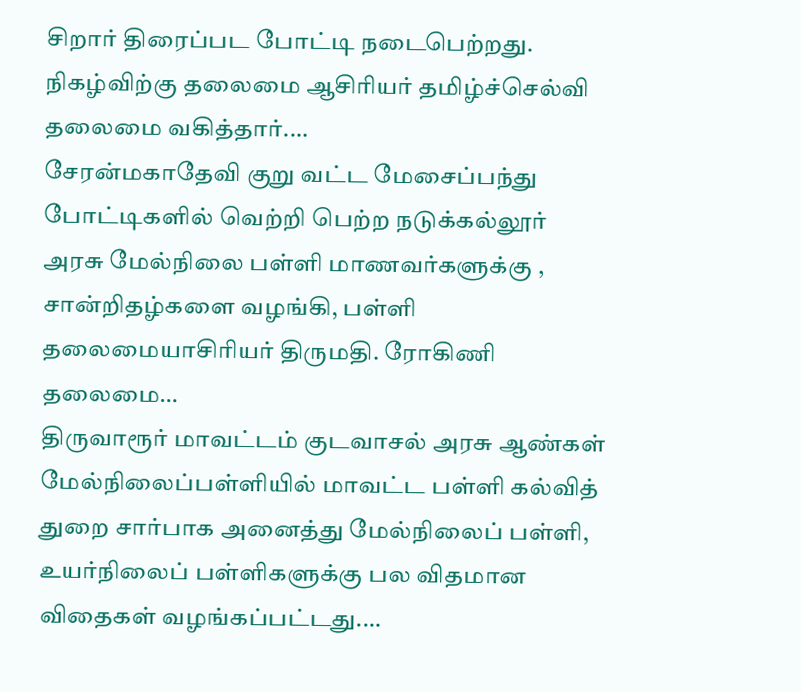சிறார் திரைப்பட போட்டி நடைபெற்றது. நிகழ்விற்கு தலைமை ஆசிரியர் தமிழ்ச்செல்வி தலைமை வகித்தார்.…
சேரன்மகாதேவி குறு வட்ட மேசைப்பந்து போட்டிகளில் வெற்றி பெற்ற நடுக்கல்லூர் அரசு மேல்நிலை பள்ளி மாணவர்களுக்கு , சான்றிதழ்களை வழங்கி, பள்ளி தலைமையாசிரியர் திருமதி. ரோகிணி தலைமை…
திருவாரூர் மாவட்டம் குடவாசல் அரசு ஆண்கள் மேல்நிலைப்பள்ளியில் மாவட்ட பள்ளி கல்வித் துறை சார்பாக அனைத்து மேல்நிலைப் பள்ளி, உயர்நிலைப் பள்ளிகளுக்கு பல விதமான விதைகள் வழங்கப்பட்டது.…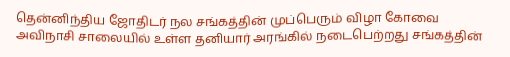தென்னிந்திய ஜோதிடர் நல சங்கத்தின் முப்பெரும் விழா கோவை அவிநாசி சாலையில் உள்ள தனியார் அரங்கில் நடைபெற்றது சங்கத்தின்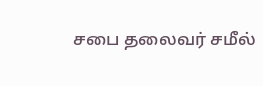சபை தலைவர் சமீல்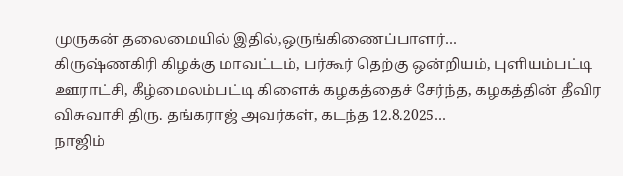முருகன் தலைமையில் இதில்,ஒருங்கிணைப்பாளர்…
கிருஷ்ணகிரி கிழக்கு மாவட்டம், பர்கூர் தெற்கு ஒன்றியம், புளியம்பட்டி ஊராட்சி, கீழ்மைலம்பட்டி கிளைக் கழகத்தைச் சேர்ந்த, கழகத்தின் தீவிர விசுவாசி திரு. தங்கராஜ் அவர்கள், கடந்த 12.8.2025…
நாஜிம்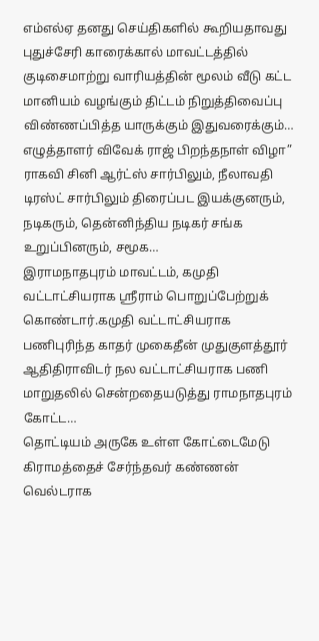எம்எல்ஏ தனது செய்திகளில் கூறியதாவது புதுச்சேரி காரைக்கால் மாவட்டத்தில் குடிசைமாற்று வாரியத்தின் மூலம் வீடு கட்ட மானியம் வழங்கும் திட்டம் நிறுத்திவைப்பு விண்ணப்பித்த யாருக்கும் இதுவரைக்கும்…
எழுத்தாளர் விவேக் ராஜ் பிறந்தநாள் விழா” ராகவி சினி ஆர்ட்ஸ் சார்பிலும், நீலாவதி டிரஸ்ட் சார்பிலும் திரைப்பட இயக்குனரும், நடிகரும், தென்னிந்திய நடிகர் சங்க உறுப்பினரும், சமூக…
இராமநாதபுரம் மாவட்டம், கமுதி வட்டாட்சியராக ஸ்ரீராம் பொறுப்பேற்றுக் கொண்டார்.கமுதி வட்டாட்சியராக பணிபுரிந்த காதர் முகைதீன் முதுகுளத்தூர் ஆதிதிராவிடர் நல வட்டாட்சியராக பணி மாறுதலில் சென்றதையடுத்து ராமநாதபுரம் கோட்ட…
தொட்டியம் அருகே உள்ள கோட்டைமேடு கிராமத்தைச் சேர்ந்தவர் கண்ணன் வெல்டராக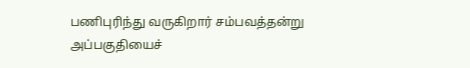பணிபுரிந்து வருகிறார் சம்பவத்தன்று அப்பகுதியைச்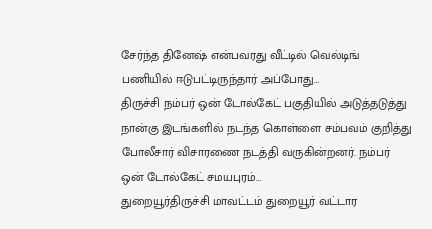சேர்ந்த தினேஷ் என்பவரது வீட்டில் வெல்டிங் பணியில் ஈடுபட்டிருந்தார் அப்போது…
திருச்சி நம்பர் ஒன் டோல்கேட் பகுதியில் அடுத்தடுத்து நான்கு இடங்களில் நடந்த கொள்ளை சம்பவம் குறித்து போலீசார் விசாரணை நடத்தி வருகின்றனர். நம்பர் ஒன் டோல்கேட் சமயபுரம்…
துறையூர்திருச்சி மாவட்டம் துறையூர் வட்டார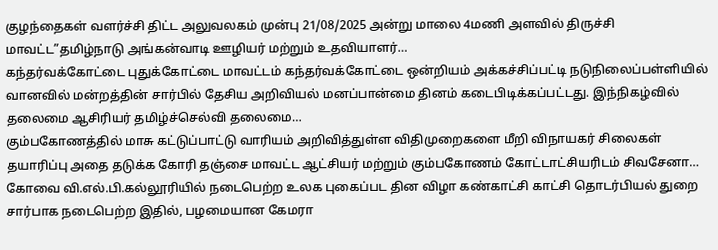குழந்தைகள் வளர்ச்சி திட்ட அலுவலகம் முன்பு 21/08/2025 அன்று மாலை 4மணி அளவில் திருச்சி மாவட்ட”தமிழ்நாடு அங்கன்வாடி ஊழியர் மற்றும் உதவியாளர்…
கந்தர்வக்கோட்டை புதுக்கோட்டை மாவட்டம் கந்தர்வக்கோட்டை ஒன்றியம் அக்கச்சிப்பட்டி நடுநிலைப்பள்ளியில் வானவில் மன்றத்தின் சார்பில் தேசிய அறிவியல் மனப்பான்மை தினம் கடைபிடிக்கப்பட்டது. இந்நிகழ்வில் தலைமை ஆசிரியர் தமிழ்ச்செல்வி தலைமை…
கும்பகோணத்தில் மாசு கட்டுப்பாட்டு வாரியம் அறிவித்துள்ள விதிமுறைகளை மீறி விநாயகர் சிலைகள் தயாரிப்பு அதை தடுக்க கோரி தஞ்சை மாவட்ட ஆட்சியர் மற்றும் கும்பகோணம் கோட்டாட்சியரிடம் சிவசேனா…
கோவை வி.எல்.பி.கல்லூரியில் நடைபெற்ற உலக புகைப்பட தின விழா கண்காட்சி காட்சி தொடர்பியல் துறை சார்பாக நடைபெற்ற இதில், பழமையான கேமரா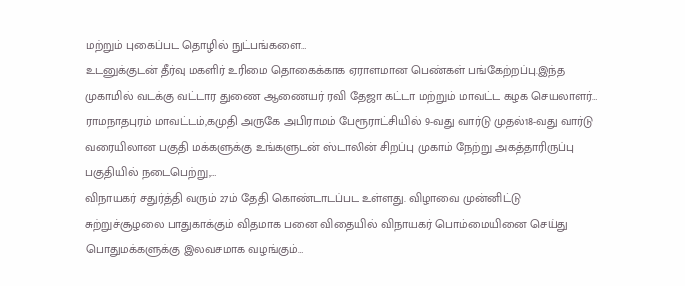மற்றும் புகைப்பட தொழில் நுட்பங்களை…
உடனுக்குடன் தீர்வு மகளிர் உரிமை தொகைக்காக ஏராளமான பெண்கள் பங்கேற்றப்பு.இந்த முகாமில் வடக்கு வட்டார துணை ஆணையர் ரவி தேஜா கட்டா மற்றும் மாவட்ட கழக செயலாளர்…
ராமநாதபுரம் மாவட்டம்,கமுதி அருகே அபிராமம் பேரூராட்சியில் 9-வது வார்டு முதல்18-வது வார்டு வரையிலான பகுதி மக்களுக்கு உங்களுடன் ஸ்டாலின் சிறப்பு முகாம் நேற்று அகத்தாரிருப்பு பகுதியில் நடைபெற்று,…
விநாயகர் சதுர்த்தி வரும் 27ம் தேதி கொண்டாடப்பட உள்ளது. விழாவை முன்னிட்டு சுற்றுச்சூழலை பாதுகாக்கும் விதமாக பனை விதையில் விநாயகர் பொம்மையினை செய்து பொதுமக்களுக்கு இலவசமாக வழங்கும்…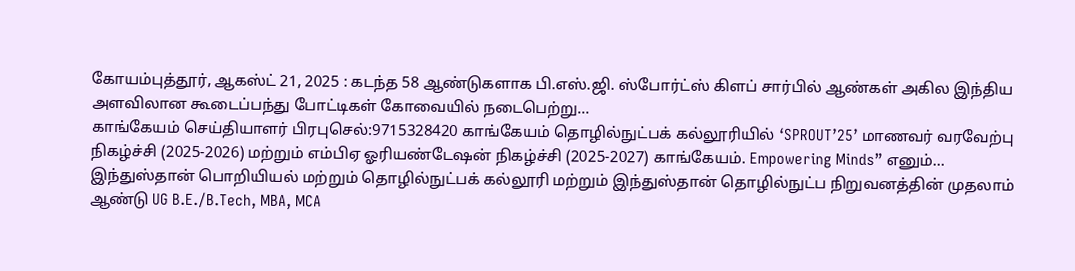கோயம்புத்தூர், ஆகஸ்ட் 21, 2025 : கடந்த 58 ஆண்டுகளாக பி.எஸ்.ஜி. ஸ்போர்ட்ஸ் கிளப் சார்பில் ஆண்கள் அகில இந்திய அளவிலான கூடைப்பந்து போட்டிகள் கோவையில் நடைபெற்று…
காங்கேயம் செய்தியாளர் பிரபுசெல்:9715328420 காங்கேயம் தொழில்நுட்பக் கல்லூரியில் ‘SPROUT’25’ மாணவர் வரவேற்பு நிகழ்ச்சி (2025-2026) மற்றும் எம்பிஏ ஓரியண்டேஷன் நிகழ்ச்சி (2025-2027) காங்கேயம். Empowering Minds” எனும்…
இந்துஸ்தான் பொறியியல் மற்றும் தொழில்நுட்பக் கல்லூரி மற்றும் இந்துஸ்தான் தொழில்நுட்ப நிறுவனத்தின் முதலாம் ஆண்டு UG B.E./B.Tech, MBA, MCA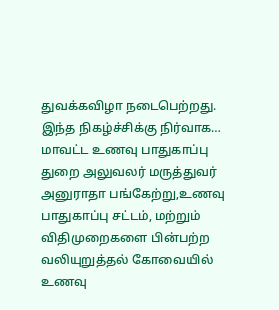துவக்கவிழா நடைபெற்றது. இந்த நிகழ்ச்சிக்கு நிர்வாக…
மாவட்ட உணவு பாதுகாப்பு துறை அலுவலர் மருத்துவர் அனுராதா பங்கேற்று,உணவு பாதுகாப்பு சட்டம், மற்றும் விதிமுறைகளை பின்பற்ற வலியுறுத்தல் கோவையில் உணவு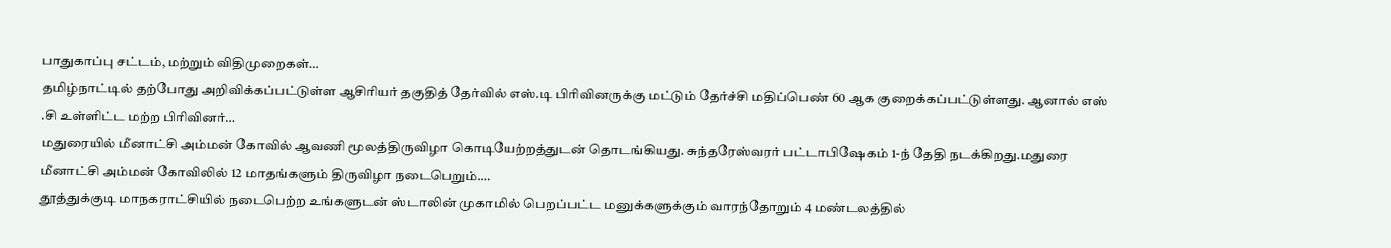பாதுகாப்பு சட்டம், மற்றும் விதிமுறைகள்…
தமிழ்நாட்டில் தற்போது அறிவிக்கப்பட்டுள்ள ஆசிரியர் தகுதித் தேர்வில் எஸ்.டி பிரிவினருக்கு மட்டும் தேர்ச்சி மதிப்பெண் 60 ஆக குறைக்கப்பட்டுள்ளது. ஆனால் எஸ் .சி உள்ளிட்ட மற்ற பிரிவினர்…
மதுரையில் மீனாட்சி அம்மன் கோவில் ஆவணி மூலத்திருவிழா கொடியேற்றத்துடன் தொடங்கியது. சுந்தரேஸ்வரர் பட்டாபிஷேகம் 1-ந் தேதி நடக்கிறது.மதுரை மீனாட்சி அம்மன் கோவிலில் 12 மாதங்களும் திருவிழா நடைபெறும்.…
தூத்துக்குடி மாநகராட்சியில் நடைபெற்ற உங்களுடன் ஸ்டாலின் முகாமில் பெறப்பட்ட மனுக்களுக்கும் வாரந்தோறும் 4 மண்டலத்தில்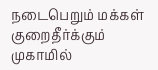நடைபெறும் மக்கள் குறைதீர்க்கும் முகாமில்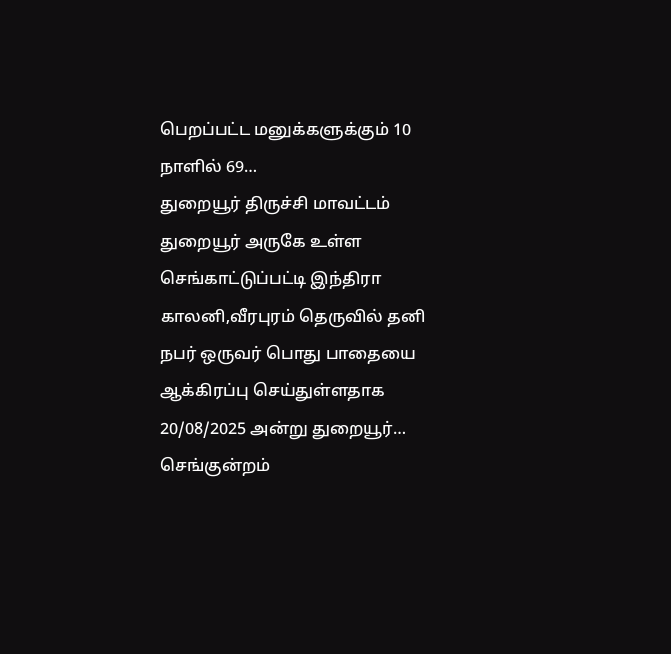பெறப்பட்ட மனுக்களுக்கும் 10 நாளில் 69…
துறையூர் திருச்சி மாவட்டம் துறையூர் அருகே உள்ள செங்காட்டுப்பட்டி இந்திரா காலனி,வீரபுரம் தெருவில் தனி நபர் ஒருவர் பொது பாதையை ஆக்கிரப்பு செய்துள்ளதாக 20/08/2025 அன்று துறையூர்…
செங்குன்றம்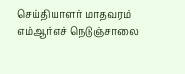செய்தியாளர் மாதவரம் எம்ஆர்எச் நெடுஞ்சாலை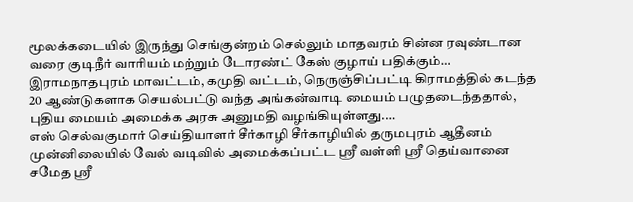மூலக்கடையில் இருந்து செங்குன்றம் செல்லும் மாதவரம் சின்ன ரவுண்டான வரை குடிநீர் வாரியம் மற்றும் டோரண்ட் கேஸ் குழாய் பதிக்கும்…
இராமநாதபுரம் மாவட்டம், கமுதி வட்டம், நெருஞ்சிப்பட்டி கிராமத்தில் கடந்த 20 ஆண்டுகளாக செயல்பட்டு வந்த அங்கன்வாடி மையம் பழுதடைந்ததால், புதிய மையம் அமைக்க அரசு அனுமதி வழங்கியுள்ளது.…
எஸ் செல்வகுமார் செய்தியாளர் சீர்காழி சீர்காழியில் தருமபுரம் ஆதீனம் முன்னிலையில் வேல் வடிவில் அமைக்கப்பட்ட ஸ்ரீ வள்ளி ஸ்ரீ தெய்வானை சமேத ஸ்ரீ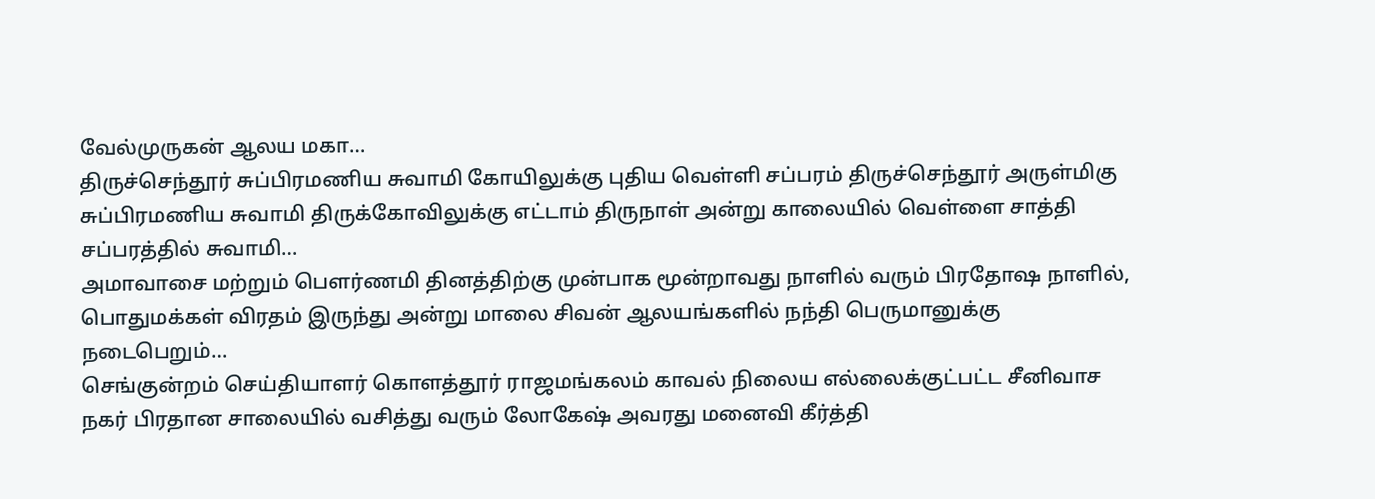வேல்முருகன் ஆலய மகா…
திருச்செந்தூர் சுப்பிரமணிய சுவாமி கோயிலுக்கு புதிய வெள்ளி சப்பரம் திருச்செந்தூர் அருள்மிகு சுப்பிரமணிய சுவாமி திருக்கோவிலுக்கு எட்டாம் திருநாள் அன்று காலையில் வெள்ளை சாத்தி சப்பரத்தில் சுவாமி…
அமாவாசை மற்றும் பௌர்ணமி தினத்திற்கு முன்பாக மூன்றாவது நாளில் வரும் பிரதோஷ நாளில், பொதுமக்கள் விரதம் இருந்து அன்று மாலை சிவன் ஆலயங்களில் நந்தி பெருமானுக்கு நடைபெறும்…
செங்குன்றம் செய்தியாளர் கொளத்தூர் ராஜமங்கலம் காவல் நிலைய எல்லைக்குட்பட்ட சீனிவாச நகர் பிரதான சாலையில் வசித்து வரும் லோகேஷ் அவரது மனைவி கீர்த்தி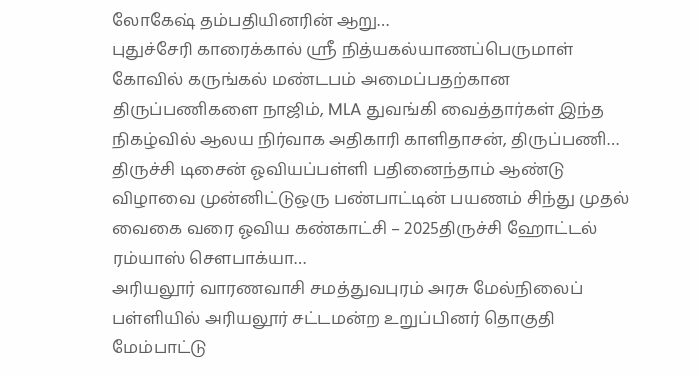லோகேஷ் தம்பதியினரின் ஆறு…
புதுச்சேரி காரைக்கால் ஸ்ரீ நித்யகல்யாணப்பெருமாள் கோவில் கருங்கல் மண்டபம் அமைப்பதற்கான திருப்பணிகளை நாஜிம், MLA துவங்கி வைத்தார்கள் இந்த நிகழ்வில் ஆலய நிர்வாக அதிகாரி காளிதாசன், திருப்பணி…
திருச்சி டிசைன் ஓவியப்பள்ளி பதினைந்தாம் ஆண்டு விழாவை முன்னிட்டுஒரு பண்பாட்டின் பயணம் சிந்து முதல் வைகை வரை ஓவிய கண்காட்சி – 2025திருச்சி ஹோட்டல் ரம்யாஸ் சௌபாக்யா…
அரியலூர் வாரணவாசி சமத்துவபுரம் அரசு மேல்நிலைப் பள்ளியில் அரியலூர் சட்டமன்ற உறுப்பினர் தொகுதி மேம்பாட்டு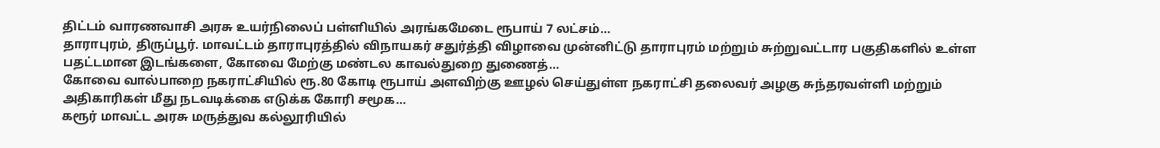திட்டம் வாரணவாசி அரசு உயர்நிலைப் பள்ளியில் அரங்கமேடை ரூபாய் 7 லட்சம்…
தாராபுரம், திருப்பூர். மாவட்டம் தாராபுரத்தில் விநாயகர் சதுர்த்தி விழாவை முன்னிட்டு தாராபுரம் மற்றும் சுற்றுவட்டார பகுதிகளில் உள்ள பதட்டமான இடங்களை, கோவை மேற்கு மண்டல காவல்துறை துணைத்…
கோவை வால்பாறை நகராட்சியில் ரூ.80 கோடி ரூபாய் அளவிற்கு ஊழல் செய்துள்ள நகராட்சி தலைவர் அழகு சுந்தரவள்ளி மற்றும் அதிகாரிகள் மீது நடவடிக்கை எடுக்க கோரி சமூக…
கரூர் மாவட்ட அரசு மருத்துவ கல்லூரியில்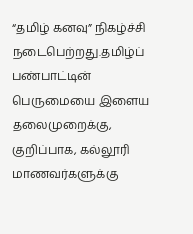“தமிழ் கனவு” நிகழ்ச்சி நடைபெற்றது.தமிழ்ப் பண்பாட்டின் பெருமையை இளைய தலைமுறைக்கு, குறிப்பாக, கல்லூரி மாணவர்களுக்கு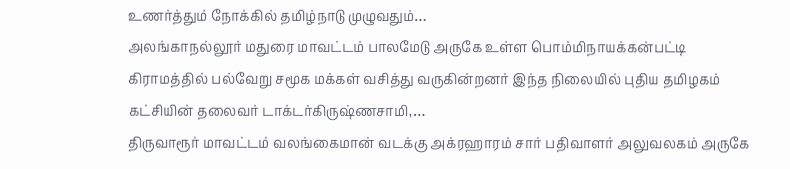உணர்த்தும் நோக்கில் தமிழ்நாடு முழுவதும்…
அலங்காநல்லூர் மதுரை மாவட்டம் பாலமேடு அருகே உள்ள பொம்மிநாயக்கன்பட்டி கிராமத்தில் பல்வேறு சமூக மக்கள் வசித்து வருகின்றனர் இந்த நிலையில் புதிய தமிழகம் கட்சியின் தலைவர் டாக்டர்கிருஷ்ணசாமி,…
திருவாரூர் மாவட்டம் வலங்கைமான் வடக்கு அக்ரஹாரம் சார் பதிவாளர் அலுவலகம் அருகே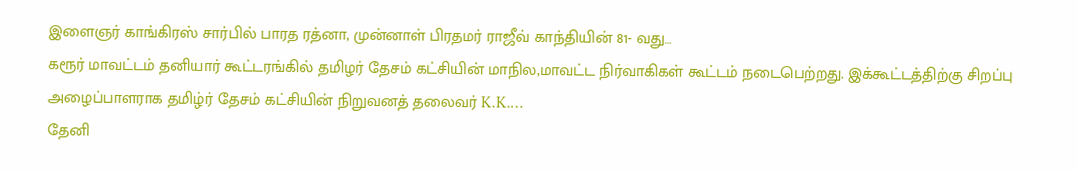இளைஞர் காங்கிரஸ் சார்பில் பாரத ரத்னா, முன்னாள் பிரதமர் ராஜீவ் காந்தியின் 81- வது…
கரூர் மாவட்டம் தனியார் கூட்டரங்கில் தமிழர் தேசம் கட்சியின் மாநில,மாவட்ட நிர்வாகிகள் கூட்டம் நடைபெற்றது. இக்கூட்டத்திற்கு சிறப்பு அழைப்பாளராக தமிழ்ர் தேசம் கட்சியின் நிறுவனத் தலைவர் K.K.…
தேனி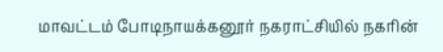மாவட்டம் போடிநாயக்கனூர் நகராட்சியில் நகரின்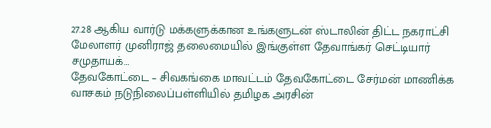27.28 ஆகிய வார்டு மக்களுக்கான உங்களுடன் ஸ்டாலின் திட்ட நகராட்சி மேலாளர் முனிராஜ் தலைமையில் இங்குள்ள தேவாங்கர் செட்டியார் சமுதாயக்…
தேவகோட்டை – சிவகங்கை மாவட்டம் தேவகோட்டை சேர்மன் மாணிக்க வாசகம் நடுநிலைப்பள்ளியில் தமிழக அரசின்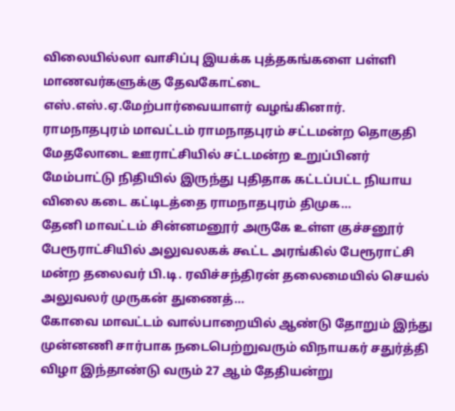விலையில்லா வாசிப்பு இயக்க புத்தகங்களை பள்ளி மாணவர்களுக்கு தேவகோட்டை எஸ்.எஸ்.ஏ.மேற்பார்வையாளர் வழங்கினார்.
ராமநாதபுரம் மாவட்டம் ராமநாதபுரம் சட்டமன்ற தொகுதி மேதலோடை ஊராட்சியில் சட்டமன்ற உறுப்பினர் மேம்பாட்டு நிதியில் இருந்து புதிதாக கட்டப்பட்ட நியாய விலை கடை கட்டிடத்தை ராமநாதபுரம் திமுக…
தேனி மாவட்டம் சின்னமனூர் அருகே உள்ள குச்சனூர் பேரூராட்சியில் அலுவலகக் கூட்ட அரங்கில் பேரூராட்சி மன்ற தலைவர் பி.டி. ரவிச்சந்திரன் தலைமையில் செயல் அலுவலர் முருகன் துணைத்…
கோவை மாவட்டம் வால்பாறையில் ஆண்டு தோறும் இந்து முன்னணி சார்பாக நடைபெற்றுவரும் விநாயகர் சதுர்த்தி விழா இந்தாண்டு வரும் 27 ஆம் தேதியன்று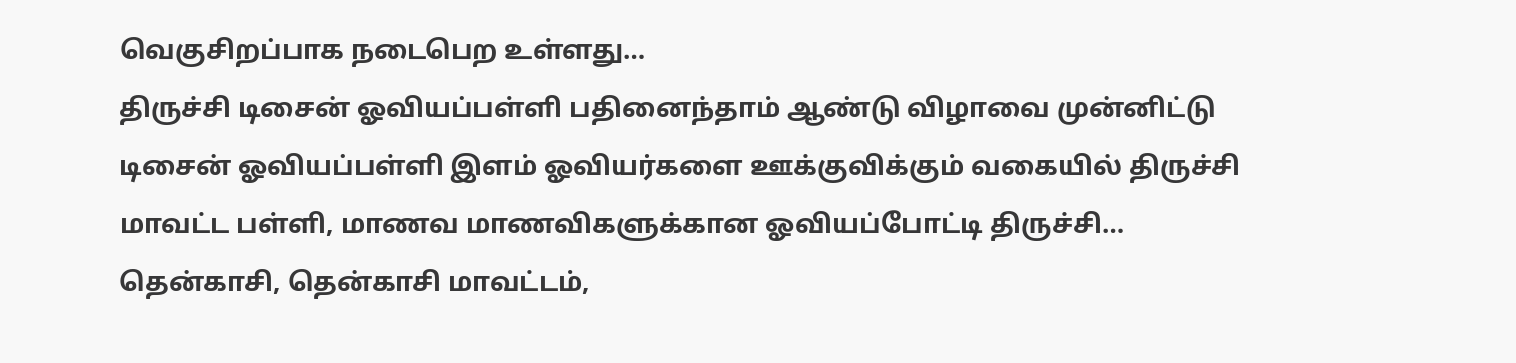வெகுசிறப்பாக நடைபெற உள்ளது…
திருச்சி டிசைன் ஓவியப்பள்ளி பதினைந்தாம் ஆண்டு விழாவை முன்னிட்டு டிசைன் ஓவியப்பள்ளி இளம் ஓவியர்களை ஊக்குவிக்கும் வகையில் திருச்சி மாவட்ட பள்ளி, மாணவ மாணவிகளுக்கான ஓவியப்போட்டி திருச்சி…
தென்காசி, தென்காசி மாவட்டம்,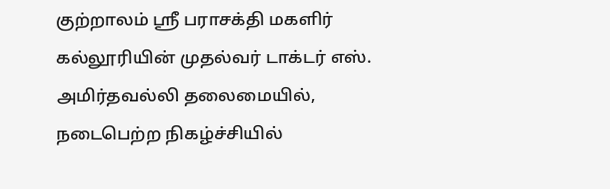குற்றாலம் ஸ்ரீ பராசக்தி மகளிர் கல்லூரியின் முதல்வர் டாக்டர் எஸ். அமிர்தவல்லி தலைமையில், நடைபெற்ற நிகழ்ச்சியில்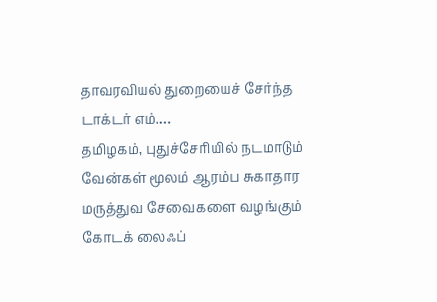தாவரவியல் துறையைச் சேர்ந்த டாக்டர் எம்.…
தமிழகம், புதுச்சேரியில் நடமாடும் வேன்கள் மூலம் ஆரம்ப சுகாதார மருத்துவ சேவைகளை வழங்கும் கோடக் லைஃப்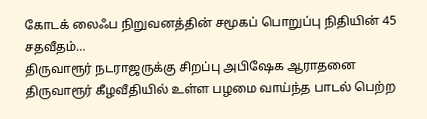கோடக் லைஃப நிறுவனத்தின் சமூகப் பொறுப்பு நிதியின் 45 சதவீதம்…
திருவாரூர் நடராஜருக்கு சிறப்பு அபிஷேக ஆராதனை திருவாரூர் கீழவீதியில் உள்ள பழமை வாய்ந்த பாடல் பெற்ற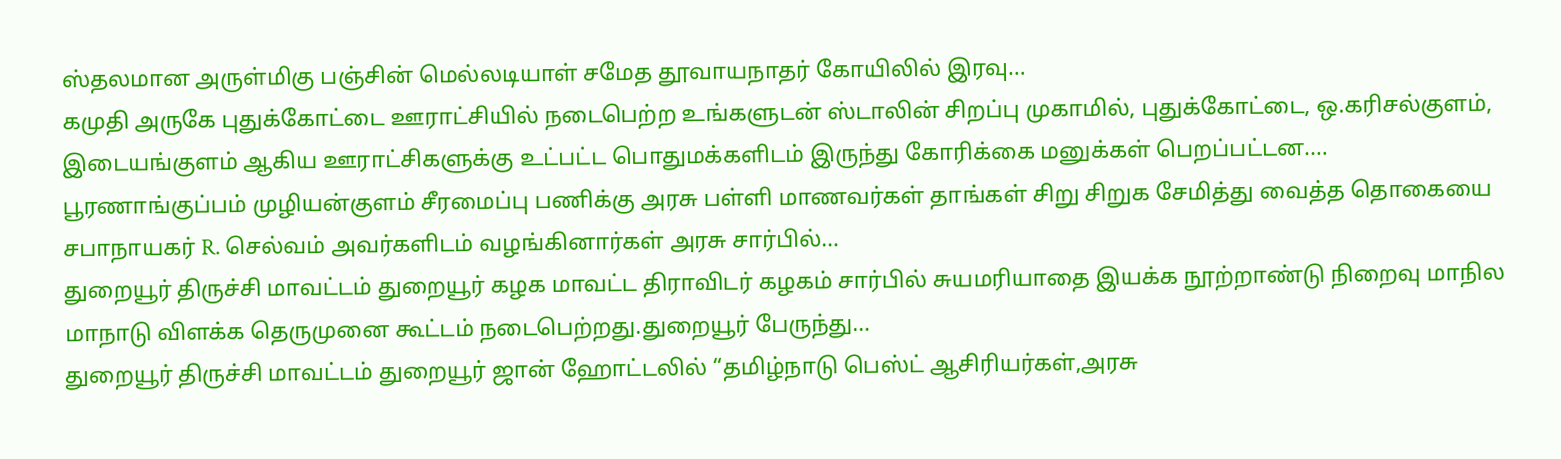ஸ்தலமான அருள்மிகு பஞ்சின் மெல்லடியாள் சமேத தூவாயநாதர் கோயிலில் இரவு…
கமுதி அருகே புதுக்கோட்டை ஊராட்சியில் நடைபெற்ற உங்களுடன் ஸ்டாலின் சிறப்பு முகாமில், புதுக்கோட்டை, ஒ.கரிசல்குளம், இடையங்குளம் ஆகிய ஊராட்சிகளுக்கு உட்பட்ட பொதுமக்களிடம் இருந்து கோரிக்கை மனுக்கள் பெறப்பட்டன.…
பூரணாங்குப்பம் முழியன்குளம் சீரமைப்பு பணிக்கு அரசு பள்ளி மாணவர்கள் தாங்கள் சிறு சிறுக சேமித்து வைத்த தொகையை சபாநாயகர் R. செல்வம் அவர்களிடம் வழங்கினார்கள் அரசு சார்பில்…
துறையூர் திருச்சி மாவட்டம் துறையூர் கழக மாவட்ட திராவிடர் கழகம் சார்பில் சுயமரியாதை இயக்க நூற்றாண்டு நிறைவு மாநில மாநாடு விளக்க தெருமுனை கூட்டம் நடைபெற்றது.துறையூர் பேருந்து…
துறையூர் திருச்சி மாவட்டம் துறையூர் ஜான் ஹோட்டலில் “தமிழ்நாடு பெஸ்ட் ஆசிரியர்கள்,அரசு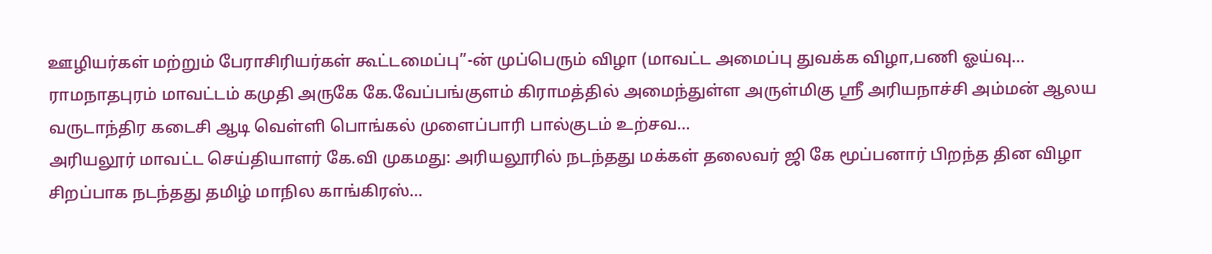ஊழியர்கள் மற்றும் பேராசிரியர்கள் கூட்டமைப்பு”-ன் முப்பெரும் விழா (மாவட்ட அமைப்பு துவக்க விழா,பணி ஓய்வு…
ராமநாதபுரம் மாவட்டம் கமுதி அருகே கே.வேப்பங்குளம் கிராமத்தில் அமைந்துள்ள அருள்மிகு ஸ்ரீ அரியநாச்சி அம்மன் ஆலய வருடாந்திர கடைசி ஆடி வெள்ளி பொங்கல் முளைப்பாரி பால்குடம் உற்சவ…
அரியலூர் மாவட்ட செய்தியாளர் கே.வி முகமது: அரியலூரில் நடந்தது மக்கள் தலைவர் ஜி கே மூப்பனார் பிறந்த தின விழா சிறப்பாக நடந்தது தமிழ் மாநில காங்கிரஸ்…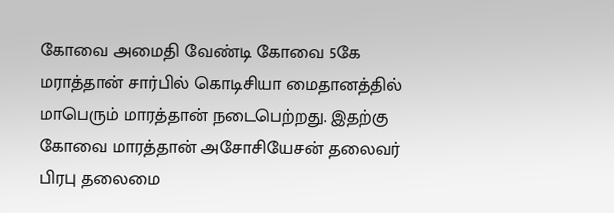கோவை அமைதி வேண்டி கோவை 5கே மராத்தான் சார்பில் கொடிசியா மைதானத்தில் மாபெரும் மாரத்தான் நடைபெற்றது. இதற்கு கோவை மாரத்தான் அசோசியேசன் தலைவர் பிரபு தலைமை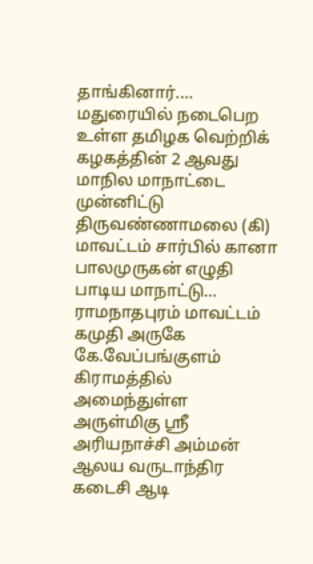தாங்கினார்.…
மதுரையில் நடைபெற உள்ள தமிழக வெற்றிக் கழகத்தின் 2 ஆவது மாநில மாநாட்டை முன்னிட்டு திருவண்ணாமலை (கி) மாவட்டம் சார்பில் கானா பாலமுருகன் எழுதி பாடிய மாநாட்டு…
ராமநாதபுரம் மாவட்டம் கமுதி அருகே கே.வேப்பங்குளம் கிராமத்தில் அமைந்துள்ள அருள்மிகு ஸ்ரீ அரியநாச்சி அம்மன் ஆலய வருடாந்திர கடைசி ஆடி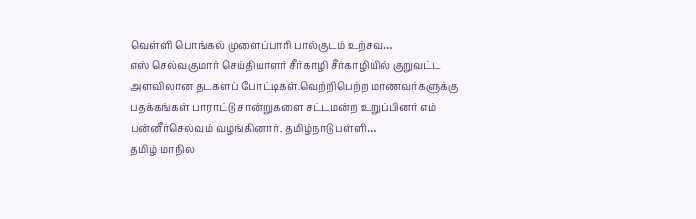வெள்ளி பொங்கல் முளைப்பாரி பால்குடம் உற்சவ…
எஸ் செல்வகுமார் செய்தியாளர் சீர்காழி சீர்காழியில் குறுவட்ட அளவிலான தடகளப் போட்டிகள்.வெற்றிபெற்ற மாணவர்களுக்கு பதக்கங்கள் பாராட்டு சான்றுகளை சட்டமன்ற உறுப்பினர் எம் பன்னீர்செல்வம் வழங்கினார். தமிழ்நாடு பள்ளி…
தமிழ் மாநில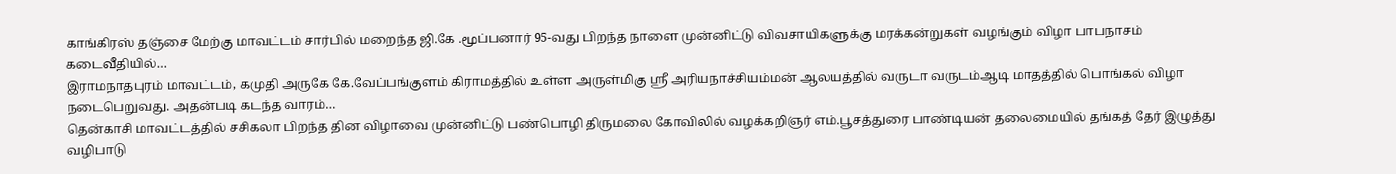காங்கிரஸ் தஞ்சை மேற்கு மாவட்டம் சார்பில் மறைந்த ஜி.கே .மூப்பனார் 95-வது பிறந்த நாளை முன்னிட்டு விவசாயிகளுக்கு மரக்கன்றுகள் வழங்கும் விழா பாபநாசம் கடைவீதியில்…
இராமநாதபுரம் மாவட்டம், கமுதி அருகே கே.வேப்பங்குளம் கிராமத்தில் உள்ள அருள்மிகு ஸ்ரீ அரியநாச்சியம்மன் ஆலயத்தில் வருடா வருடம்ஆடி மாதத்தில் பொங்கல் விழா நடைபெறுவது. அதன்படி கடந்த வாரம்…
தென்காசி மாவட்டத்தில் சசிகலா பிறந்த தின விழாவை முன்னிட்டு பண்பொழி திருமலை கோவிலில் வழக்கறிஞர் எம்.பூசத்துரை பாண்டியன் தலைமையில் தங்கத் தேர் இழுத்து வழிபாடு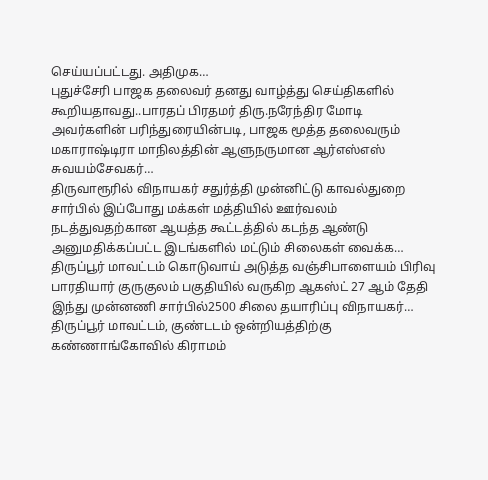செய்யப்பட்டது. அதிமுக…
புதுச்சேரி பாஜக தலைவர் தனது வாழ்த்து செய்திகளில் கூறியதாவது..பாரதப் பிரதமர் திரு.நரேந்திர மோடி அவர்களின் பரிந்துரையின்படி, பாஜக மூத்த தலைவரும் மகாராஷ்டிரா மாநிலத்தின் ஆளுநருமான ஆர்எஸ்எஸ் சுவயம்சேவகர்…
திருவாரூரில் விநாயகர் சதுர்த்தி முன்னிட்டு காவல்துறை சார்பில் இப்போது மக்கள் மத்தியில் ஊர்வலம் நடத்துவதற்கான ஆயத்த கூட்டத்தில் கடந்த ஆண்டு அனுமதிக்கப்பட்ட இடங்களில் மட்டும் சிலைகள் வைக்க…
திருப்பூர் மாவட்டம் கொடுவாய் அடுத்த வஞ்சிபாளையம் பிரிவு பாரதியார் குருகுலம் பகுதியில் வருகிற ஆகஸ்ட் 27 ஆம் தேதி இந்து முன்னணி சார்பில்2500 சிலை தயாரிப்பு விநாயகர்…
திருப்பூர் மாவட்டம், குண்டடம் ஒன்றியத்திற்கு கண்ணாங்கோவில் கிராமம்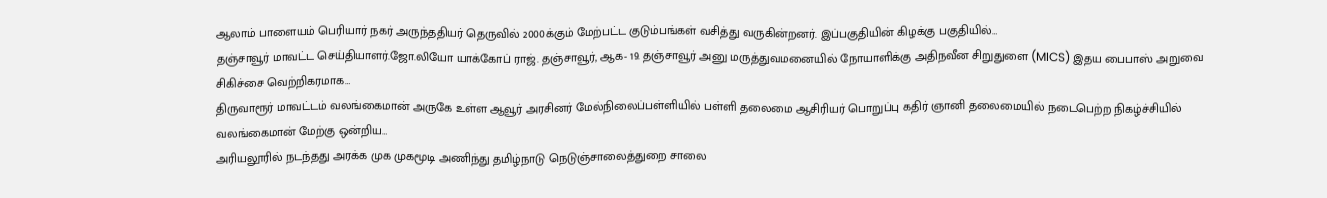ஆலாம் பாளையம் பெரியார் நகர் அருந்ததியர் தெருவில் 2000க்கும் மேற்பட்ட குடும்பங்கள் வசித்து வருகின்றனர். இப்பகுதியின் கிழக்கு பகுதியில்…
தஞ்சாவூர் மாவட்ட செய்தியாளர்.ஜோ.லியோ யாக்கோப் ராஜ். தஞ்சாவூர், ஆக- 19. தஞ்சாவூர் அனு மருத்துவமனையில் நோயாளிக்கு அதிநவீன சிறுதுளை (MICS) இதய பைபாஸ் அறுவை சிகிச்சை வெற்றிகரமாக…
திருவாரூர் மாவட்டம் வலங்கைமான் அருகே உள்ள ஆவூர் அரசினர் மேல்நிலைப்பள்ளியில் பள்ளி தலைமை ஆசிரியர் பொறுப்பு கதிர் ஞானி தலைமையில் நடைபெற்ற நிகழ்ச்சியில் வலங்கைமான் மேற்கு ஒன்றிய…
அரியலூரில் நடந்தது அரக்க முக முகமூடி அணிந்து தமிழ்நாடு நெடுஞ்சாலைத்துறை சாலை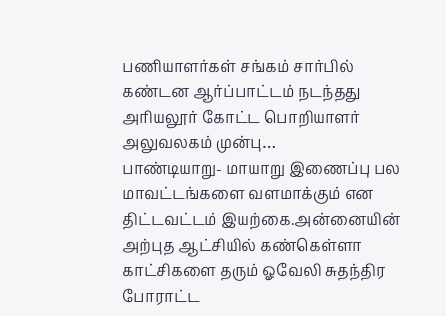பணியாளர்கள் சங்கம் சார்பில் கண்டன ஆர்ப்பாட்டம் நடந்தது அரியலூர் கோட்ட பொறியாளர் அலுவலகம் முன்பு…
பாண்டியாறு- மாயாறு இணைப்பு பல மாவட்டங்களை வளமாக்கும் என திட்டவட்டம் இயற்கை.அன்னையின் அற்புத ஆட்சியில் கண்கெள்ளா காட்சிகளை தரும் ஓவேலி சுதந்திர போராட்ட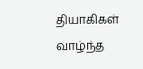தியாகிகள் வாழ்ந்த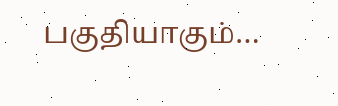பகுதியாகும்…